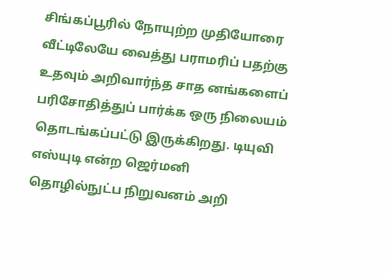சிங்கப்பூரில் நோயுற்ற முதியோரை வீட்டிலேயே வைத்து பராமரிப் பதற்கு உதவும் அறிவார்ந்த சாத னங்களைப் பரிசோதித்துப் பார்க்க ஒரு நிலையம் தொடங்கப்பட்டு இருக்கிறது. டியுவி எஸ்யுடி என்ற ஜெர்மனி தொழில்நுட்ப நிறுவனம் அறி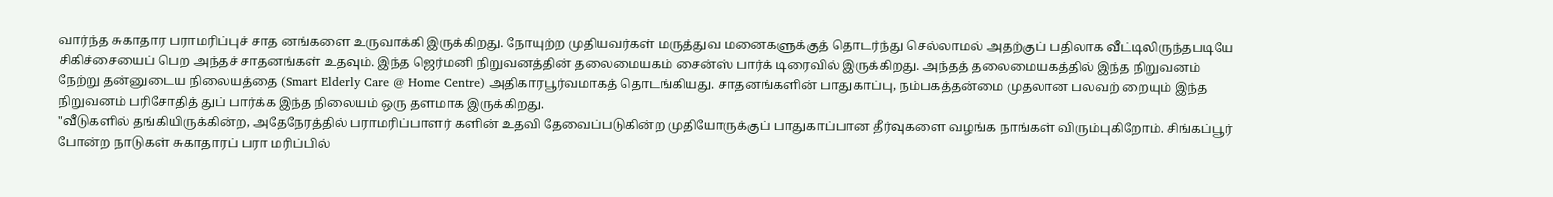வார்ந்த சுகாதார பராமரிப்புச் சாத னங்களை உருவாக்கி இருக்கிறது. நோயுற்ற முதியவர்கள் மருத்துவ மனைகளுக்குத் தொடர்ந்து செல்லாமல் அதற்குப் பதிலாக வீட்டிலிருந்தபடியே சிகிச்சையைப் பெற அந்தச் சாதனங்கள் உதவும். இந்த ஜெர்மனி நிறுவனத்தின் தலைமையகம் சைன்ஸ் பார்க் டிரைவில் இருக்கிறது. அந்தத் தலைமையகத்தில் இந்த நிறுவனம் நேற்று தன்னுடைய நிலையத்தை (Smart Elderly Care @ Home Centre) அதிகாரபூர்வமாகத் தொடங்கியது. சாதனங்களின் பாதுகாப்பு, நம்பகத்தன்மை முதலான பலவற் றையும் இந்த நிறுவனம் பரிசோதித் துப் பார்க்க இந்த நிலையம் ஒரு தளமாக இருக்கிறது.
"வீடுகளில் தங்கியிருக்கின்ற, அதேநேரத்தில் பராமரிப்பாளர் களின் உதவி தேவைப்படுகின்ற முதியோருக்குப் பாதுகாப்பான தீர்வுகளை வழங்க நாங்கள் விரும்புகிறோம். சிங்கப்பூர் போன்ற நாடுகள் சுகாதாரப் பரா மரிப்பில்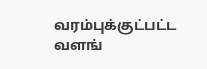வரம்புக்குட்பட்ட வளங்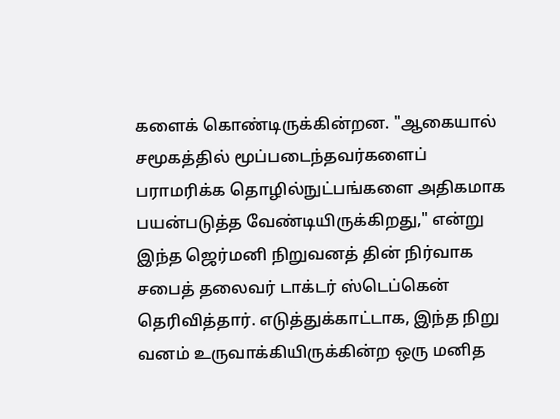களைக் கொண்டிருக்கின்றன. "ஆகையால் சமூகத்தில் மூப்படைந்தவர்களைப் பராமரிக்க தொழில்நுட்பங்களை அதிகமாக பயன்படுத்த வேண்டியிருக்கிறது," என்று இந்த ஜெர்மனி நிறுவனத் தின் நிர்வாக சபைத் தலைவர் டாக்டர் ஸ்டெப்கென் தெரிவித்தார். எடுத்துக்காட்டாக, இந்த நிறு வனம் உருவாக்கியிருக்கின்ற ஒரு மனித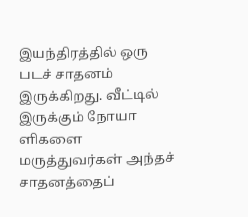இயந்திரத்தில் ஒரு படச் சாதனம் இருக்கிறது. வீட்டில் இருக்கும் நோயா ளிகளை மருத்துவர்கள் அந்தச் சாதனத்தைப்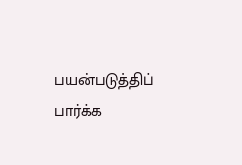பயன்படுத்திப் பார்க்க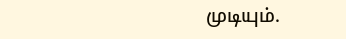முடியும்.